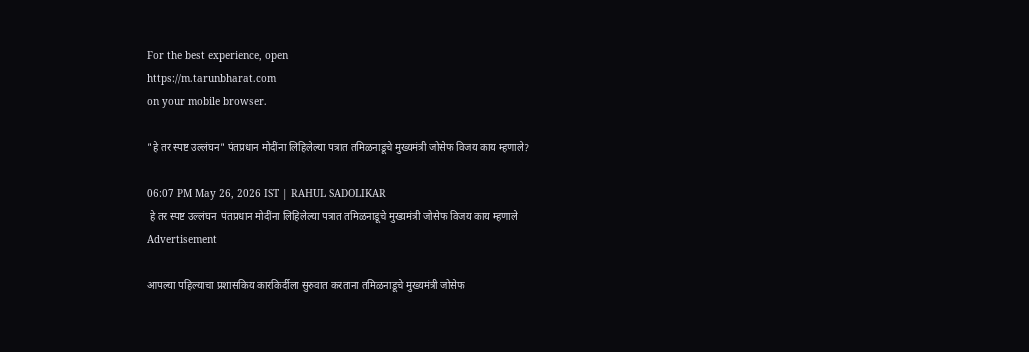For the best experience, open
https://m.tarunbharat.com
on your mobile browser.

"हे तर स्पष्ट उल्लंघन" पंतप्रधान मोदींना लिहिलेल्या पत्रात तमिळनाडूचे मुख्यमंत्री जोसेफ विजय काय म्हणाले?

06:07 PM May 26, 2026 IST | RAHUL SADOLIKAR
 हे तर स्पष्ट उल्लंघन  पंतप्रधान मोदींना लिहिलेल्या पत्रात तमिळनाडूचे मुख्यमंत्री जोसेफ विजय काय म्हणाले
Advertisement

आपल्या पहिल्याचा प्रशासकिय कारकिर्दीला सुरुवात करताना तमिळनाडूचे मुख्यमंत्री जोसेफ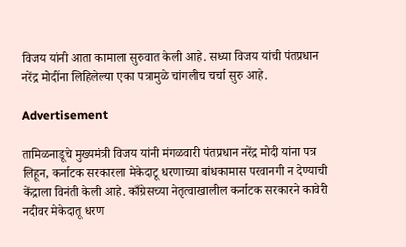विजय यांनी आता कामाला सुरुवात केली आहे. सध्या विजय यांची पंतप्रधान नरेंद्र मोदींना लिहिलेल्या एका पत्रामुळे चांगलीच चर्चा सुरु आहे.

Advertisement

तामिळनाडूचे मुख्यमंत्री विजय यांनी मंगळवारी पंतप्रधान नरेंद्र मोदी यांना पत्र लिहून, कर्नाटक सरकारला मेकेदाटू धरणाच्या बांधकामास परवानगी न देण्याची केंद्राला विनंती केली आहे. काँग्रेसच्या नेतृत्वाखालील कर्नाटक सरकारने कावेरी नदीवर मेकेदातू धरण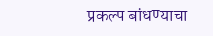प्रकल्प बांधण्याचा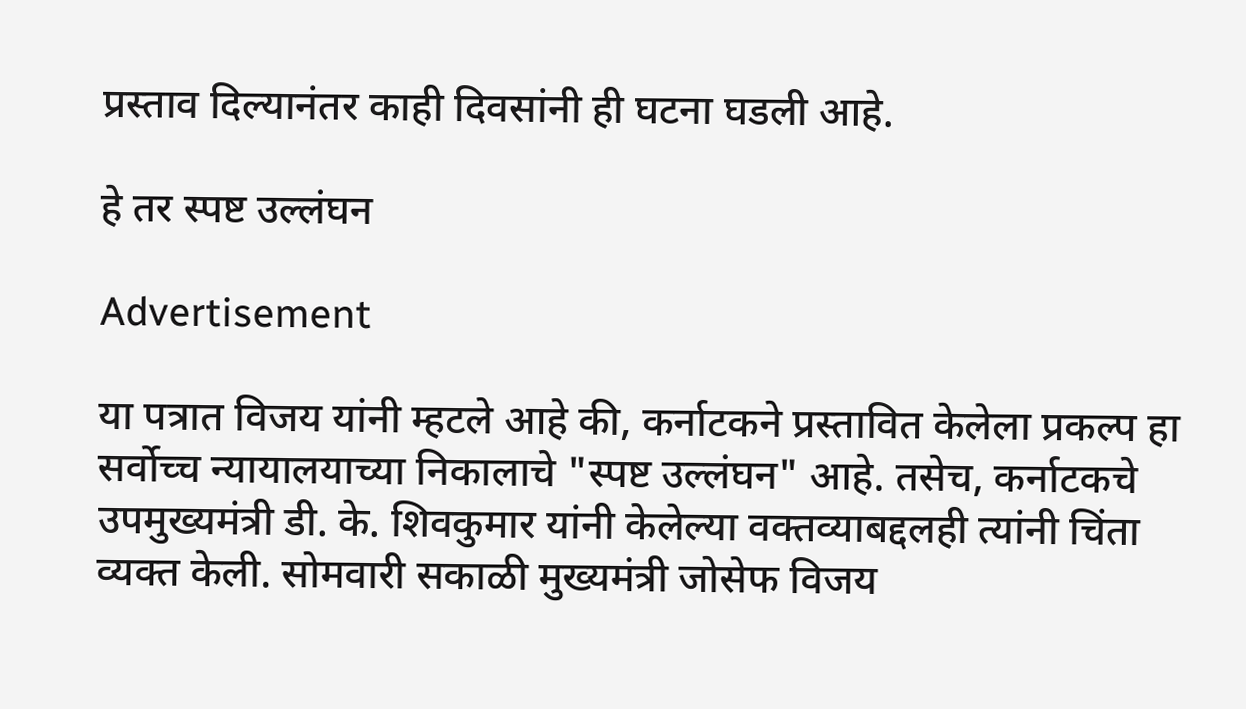प्रस्ताव दिल्यानंतर काही दिवसांनी ही घटना घडली आहे.

हे तर स्पष्ट उल्लंघन

Advertisement

या पत्रात विजय यांनी म्हटले आहे की, कर्नाटकने प्रस्तावित केलेला प्रकल्प हा सर्वोच्च न्यायालयाच्या निकालाचे "स्पष्ट उल्लंघन" आहे. तसेच, कर्नाटकचे उपमुख्यमंत्री डी. के. शिवकुमार यांनी केलेल्या वक्तव्याबद्दलही त्यांनी चिंता व्यक्त केली. सोमवारी सकाळी मुख्यमंत्री जोसेफ विजय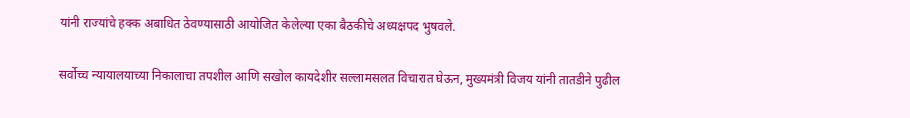यांनी राज्यांचे हक्क अबाधित ठेवण्यासाठी आयोजित केलेल्या एका बैठकीचे अध्यक्षपद भुषवले.

सर्वोच्च न्यायालयाच्या निकालाचा तपशील आणि सखोल कायदेशीर सल्लामसलत विचारात घेऊन, मुख्यमंत्री विजय यांनी तातडीने पुढील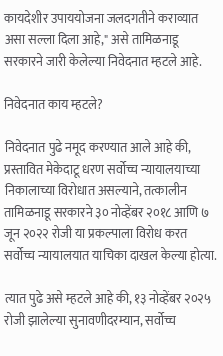कायदेशीर उपाययोजना जलदगतीने कराव्यात असा सल्ला दिला आहे," असे तामिळनाडू सरकारने जारी केलेल्या निवेदनात म्हटले आहे.

निवेदनात काय म्हटले?

निवेदनात पुढे नमूद करण्यात आले आहे की, प्रस्तावित मेकेदाटू धरण सर्वोच्च न्यायालयाच्या निकालाच्या विरोधात असल्याने, तत्कालीन तामिळनाडू सरकारने ३० नोव्हेंबर २०१८ आणि ७ जून २०२२ रोजी या प्रकल्पाला विरोध करत सर्वोच्च न्यायालयात याचिका दाखल केल्या होत्या.

त्यात पुढे असे म्हटले आहे की, १३ नोव्हेंबर २०२५ रोजी झालेल्या सुनावणीदरम्यान, सर्वोच्च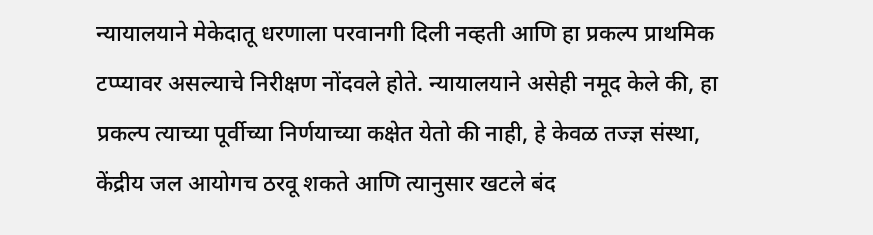न्यायालयाने मेकेदातू धरणाला परवानगी दिली नव्हती आणि हा प्रकल्प प्राथमिक टप्प्यावर असल्याचे निरीक्षण नोंदवले होते. न्यायालयाने असेही नमूद केले की, हा प्रकल्प त्याच्या पूर्वीच्या निर्णयाच्या कक्षेत येतो की नाही, हे केवळ तज्ज्ञ संस्था, केंद्रीय जल आयोगच ठरवू शकते आणि त्यानुसार खटले बंद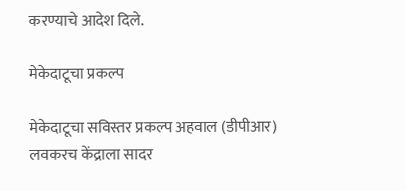करण्याचे आदेश दिले.

मेकेदाटूचा प्रकल्प

मेकेदाटूचा सविस्तर प्रकल्प अहवाल (डीपीआर) लवकरच केंद्राला सादर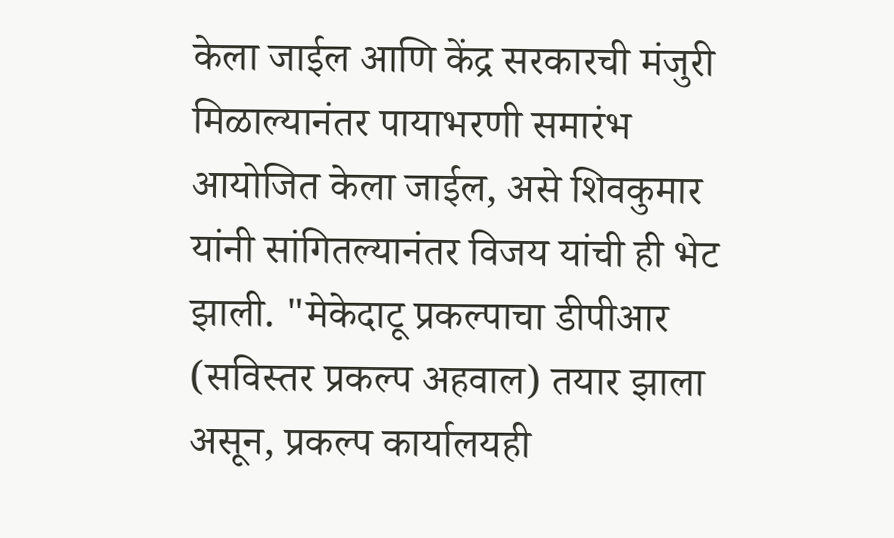केला जाईल आणि केंद्र सरकारची मंजुरी मिळाल्यानंतर पायाभरणी समारंभ आयोजित केला जाईल, असे शिवकुमार यांनी सांगितल्यानंतर विजय यांची ही भेट झाली. "मेकेदाटू प्रकल्पाचा डीपीआर (सविस्तर प्रकल्प अहवाल) तयार झाला असून, प्रकल्प कार्यालयही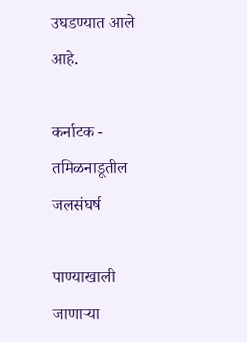उघडण्यात आले आहे.

कर्नाटक - तमिळनाडूतील जलसंघर्ष

पाण्याखाली जाणाऱ्या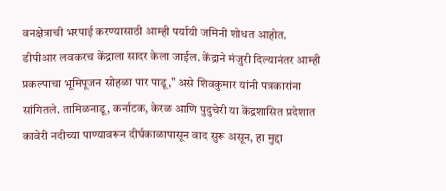वनक्षेत्राची भरपाई करण्यासाठी आम्ही पर्यायी जमिनी शोधत आहोत. डीपीआर लवकरच केंद्राला सादर केला जाईल. केंद्राने मंजुरी दिल्यानंतर आम्ही प्रकल्पाचा भूमिपूजन सोहळा पार पाडू," असे शिवकुमार यांनी पत्रकारांना सांगितले. तामिळनाडू, कर्नाटक, केरळ आणि पुदुचेरी या केंद्रशासित प्रदेशात कावेरी नदीच्या पाण्यावरून दीर्घकाळापासून वाद सुरू असून, हा मुद्दा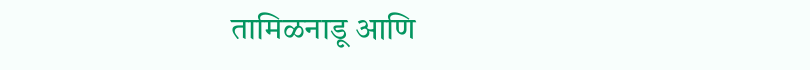तामिळनाडू आणि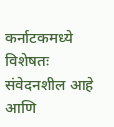कर्नाटकमध्ये विशेषतः संवेदनशील आहे आणि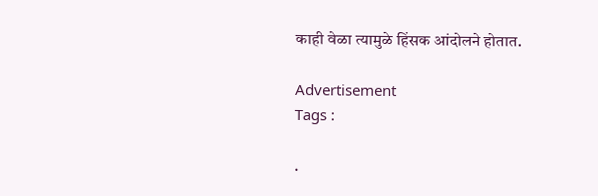काही वेळा त्यामुळे हिंसक आंदोलने होतात.

Advertisement
Tags :

.